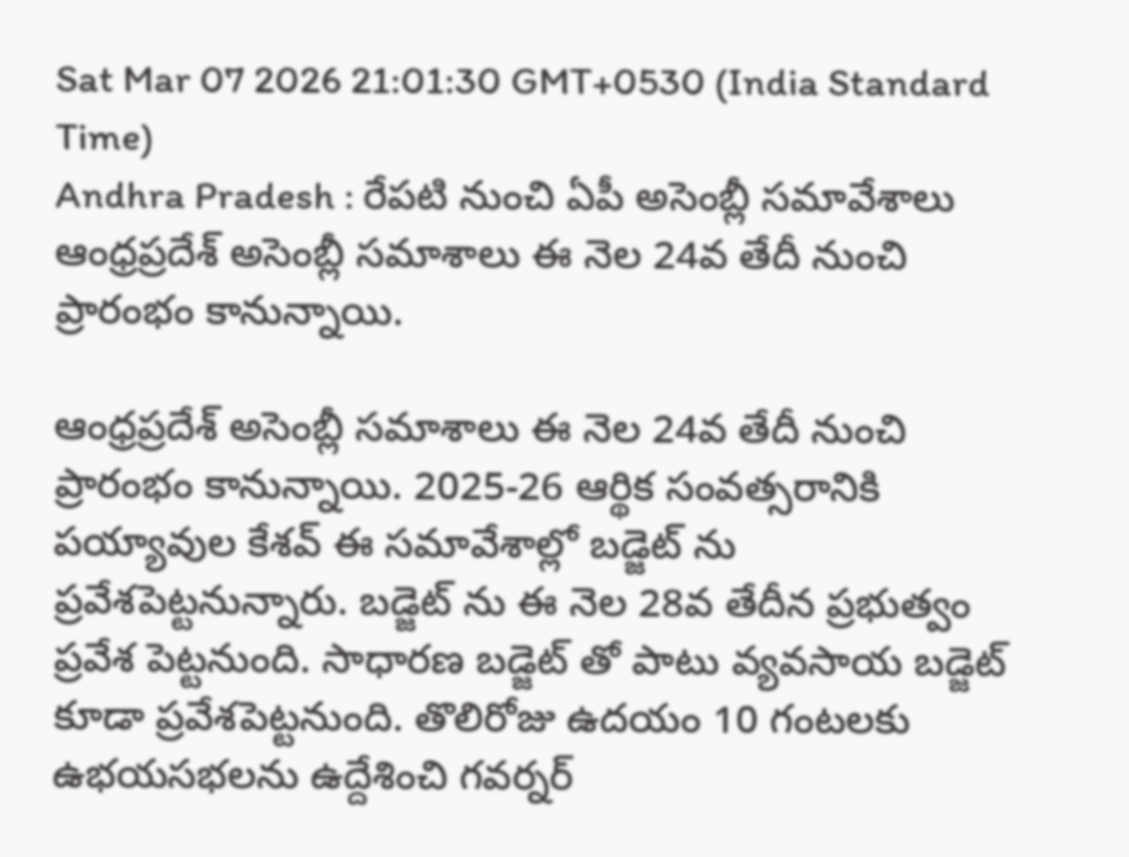Sat Mar 07 2026 21:01:30 GMT+0530 (India Standard Time)
Andhra Pradesh : రేపటి నుంచి ఏపీ అసెంబ్లీ సమావేశాలు
ఆంధ్రప్రదేశ్ అసెంబ్లీ సమాశాలు ఈ నెల 24వ తేదీ నుంచి ప్రారంభం కానున్నాయి.

ఆంధ్రప్రదేశ్ అసెంబ్లీ సమాశాలు ఈ నెల 24వ తేదీ నుంచి ప్రారంభం కానున్నాయి. 2025-26 ఆర్థిక సంవత్సరానికి పయ్యావుల కేశవ్ ఈ సమావేశాల్లో బడ్జెట్ ను ప్రవేశపెట్టనున్నారు. బడ్జెట్ ను ఈ నెల 28వ తేదీన ప్రభుత్వం ప్రవేశ పెట్టనుంది. సాధారణ బడ్జెట్ తో పాటు వ్యవసాయ బడ్జెట్ కూడా ప్రవేశపెట్టనుంది. తొలిరోజు ఉదయం 10 గంటలకు ఉభయసభలను ఉద్దేశించి గవర్నర్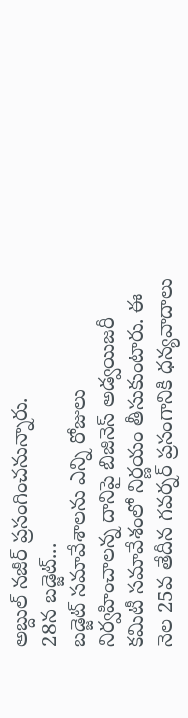అబ్దుల్ నజీర్ ప్రసంగించనున్నారు.
28న బడ్జెట్...
బడ్జెట్ సమావేశాలను ఎన్ని రోజులు నిర్వహించాలన్న దానిపై బిజినెస్ అడ్వయిజరీ కమిటీ సమావేశంలో నిర్ణయం తీసుకుంటారు. ఈ నెల 25వ తేదీన గవర్నర్ ప్రసంగానికి ధన్యవాదాలు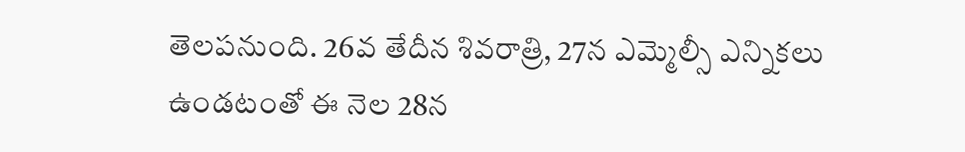తెలపనుంది. 26వ తేదీన శివరాత్రి, 27న ఎమ్మెల్సీ ఎన్నికలు ఉండటంతో ఈ నెల 28న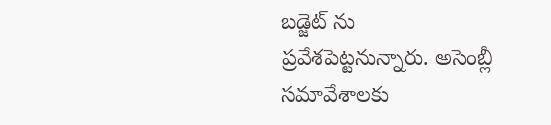బడ్జెట్ ను ప్రవేశపెట్టనున్నారు. అసెంబ్లీ సమావేశాలకు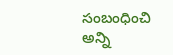సంబంధించి అన్ని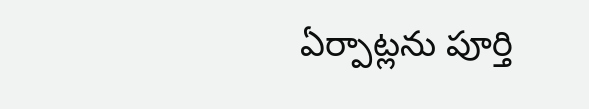ఏర్పాట్లను పూర్తి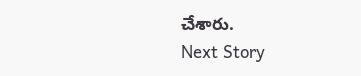చేశారు.
Next Story